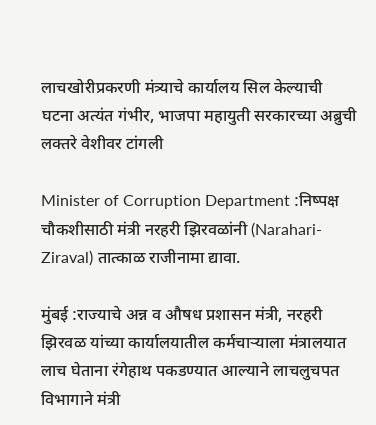लाचखोरीप्रकरणी मंत्र्याचे कार्यालय सिल केल्याची घटना अत्यंत गंभीर, भाजपा महायुती सरकारच्या अब्रुची लक्तरे वेशीवर टांगली

Minister of Corruption Department :निष्पक्ष चौकशीसाठी मंत्री नरहरी झिरवळांनी (Narahari-Ziraval) तात्काळ राजीनामा द्यावा.

मुंबई :राज्याचे अन्न व औषध प्रशासन मंत्री, नरहरी झिरवळ यांच्या कार्यालयातील कर्मचाऱ्याला मंत्रालयात लाच घेताना रंगेहाथ पकडण्यात आल्याने लाचलुचपत विभागाने मंत्री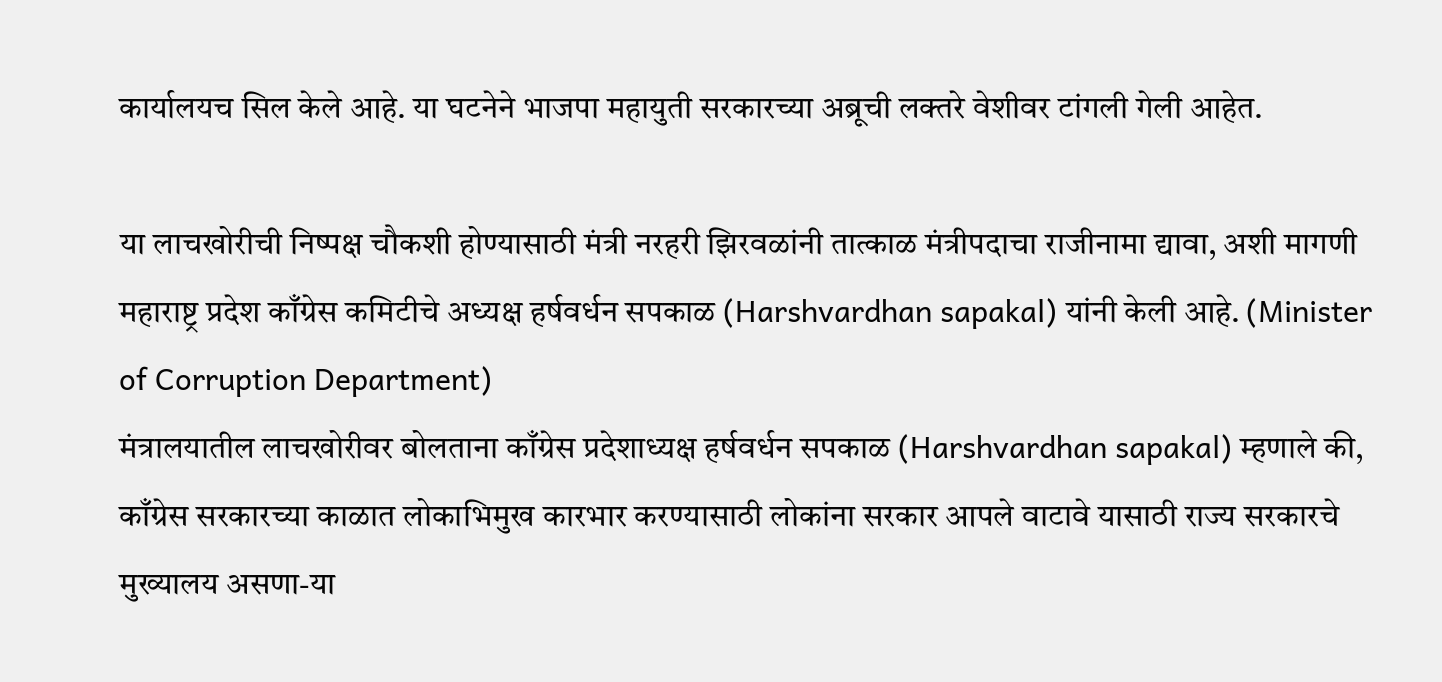कार्यालयच सिल केले आहे. या घटनेने भाजपा महायुती सरकारच्या अब्रूची लक्तरे वेशीवर टांगली गेली आहेत.

या लाचखोरीची निष्पक्ष चौकशी होण्यासाठी मंत्री नरहरी झिरवळांनी तात्काळ मंत्रीपदाचा राजीनामा द्यावा, अशी मागणी महाराष्ट्र प्रदेश काँग्रेस कमिटीचे अध्यक्ष हर्षवर्धन सपकाळ (Harshvardhan sapakal) यांनी केली आहे. (Minister of Corruption Department)
मंत्रालयातील लाचखोरीवर बोलताना काँग्रेस प्रदेशाध्यक्ष हर्षवर्धन सपकाळ (Harshvardhan sapakal) म्हणाले की, काँग्रेस सरकारच्या काळात लोकाभिमुख कारभार करण्यासाठी लोकांना सरकार आपले वाटावे यासाठी राज्य सरकारचे मुख्यालय असणा-या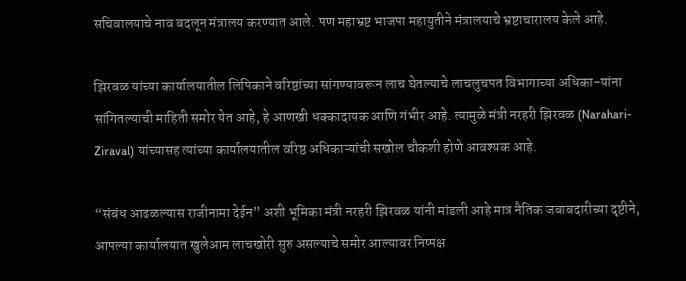सचिवालयाचे नाव बदलून मंत्रालय करण्यात आले. पण महाभ्रष्ट भाजपा महायुतीने मंत्रालयाचे भ्रष्टाचारालय केले आहे.

झिरवळ यांच्या कार्यालयातील लिपिकाने वरिष्ठांच्या सांगण्यावरून लाच घेतल्याचे लाचलुचपत विभागाच्या अधिका-यांना सांगितल्याची माहिती समोर येत आहे, हे आणखी धक्कादायक आणि गंभीर आहे. त्यामुळे मंत्री नरहरी झिरवळ (Narahari-Ziraval) यांच्यासह त्यांच्या कार्यालयातील वरिष्ठ अधिकाऱ्यांची सखोल चौकशी होणे आवश्यक आहे.

“संबंध आढळल्यास राजीनामा देईन” अशी भूमिका मंत्री नरहरी झिरवळ यांनी मांडली आहे मात्र नैतिक जबाबदारीच्या दृष्टीने, आपल्या कार्यालयात खुलेआम लाचखोरी सुरु असल्याचे समोर आल्यावर निष्पक्ष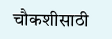चौकशीसाठी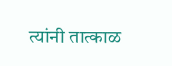त्यांनी तात्काळ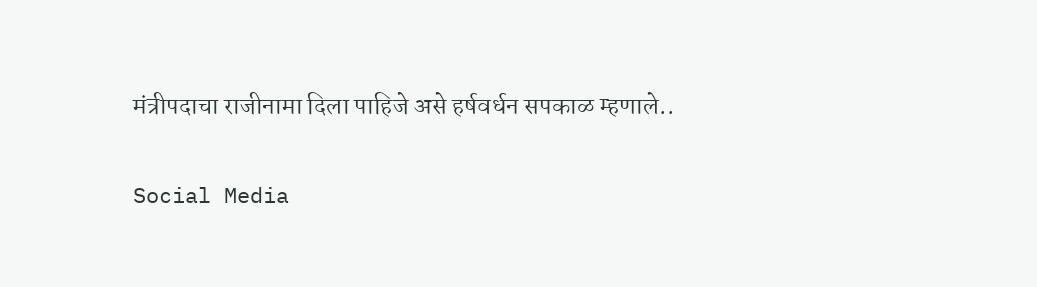मंत्रीपदाचा राजीनामा दिला पाहिजे असे हर्षवर्धन सपकाळ म्हणाले..

Social Media